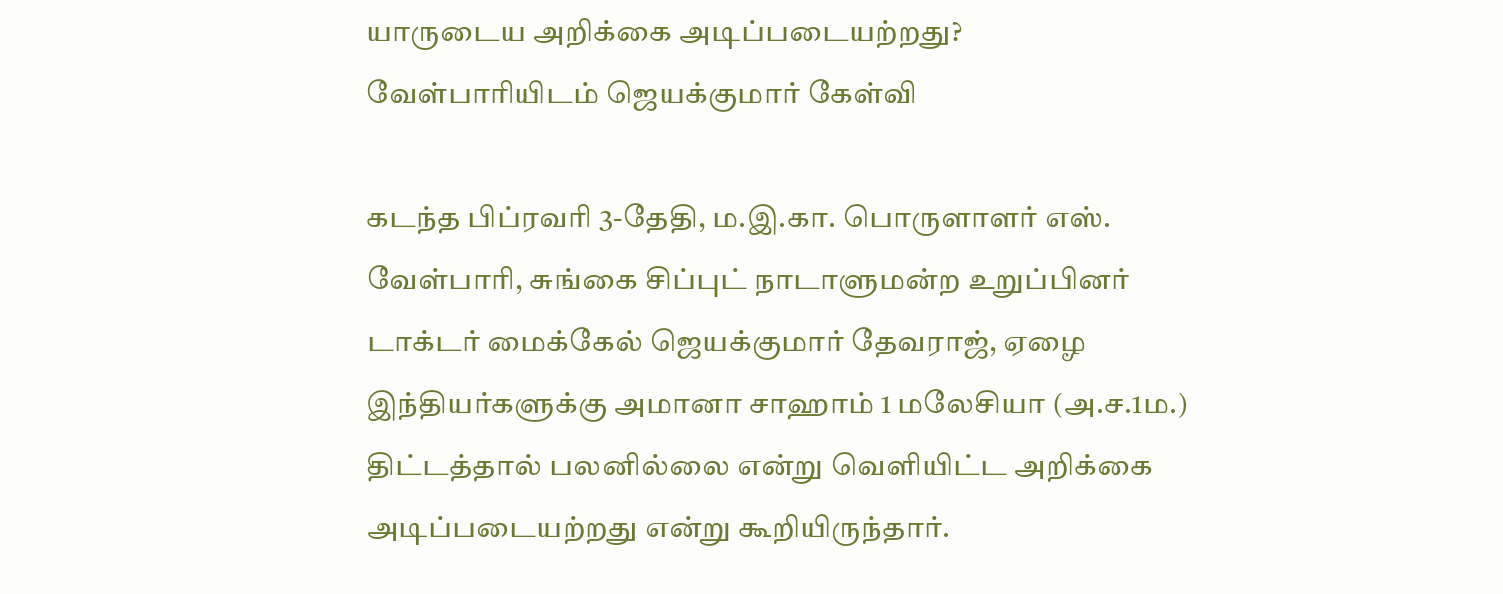யாருடைய அறிக்கை அடிப்படையற்றது? வேள்பாரியிடம் ஜெயக்குமார் கேள்வி

கடந்த பிப்ரவரி 3-தேதி, ம.இ.கா. பொருளாளர் எஸ். வேள்பாரி, சுங்கை சிப்புட் நாடாளுமன்ற உறுப்பினர் டாக்டர் மைக்கேல் ஜெயக்குமார் தேவராஜ், ஏழை இந்தியர்களுக்கு அமானா சாஹாம் 1 மலேசியா (அ.ச.1ம.) திட்டத்தால் பலனில்லை என்று வெளியிட்ட அறிக்கை அடிப்படையற்றது என்று கூறியிருந்தார்.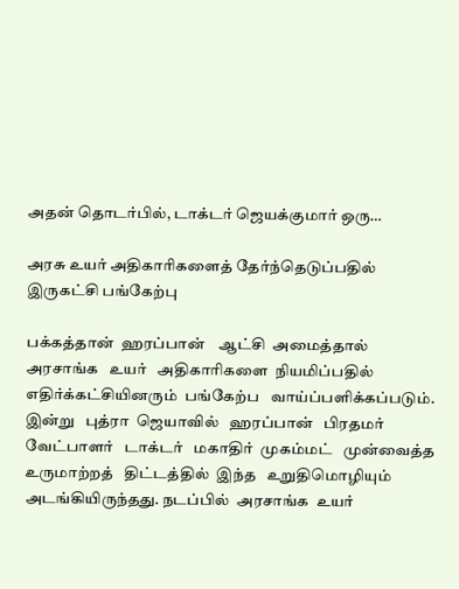அதன் தொடர்பில், டாக்டர் ஜெயக்குமார் ஒரு…

அரசு உயர் அதிகாரிகளைத் தேர்ந்தெடுப்பதில் இருகட்சி பங்கேற்பு

பக்கத்தான்  ஹரப்பான்    ஆட்சி  அமைத்தால்   அரசாங்க   உயர்   அதிகாரிகளை  நியமிப்பதில்    எதிர்க்கட்சியினரும்  பங்கேற்ப   வாய்ப்பளிக்கப்படும். இன்று   புத்ரா  ஜெயாவில்   ஹரப்பான்   பிரதமர்   வேட்பாளர்   டாக்டர்   மகாதிர்  முகம்மட்   முன்வைத்த   உருமாற்றத்   திட்டத்தில்  இந்த   உறுதிமொழியும்   அடங்கியிருந்தது. நடப்பில்  அரசாங்க  உயர்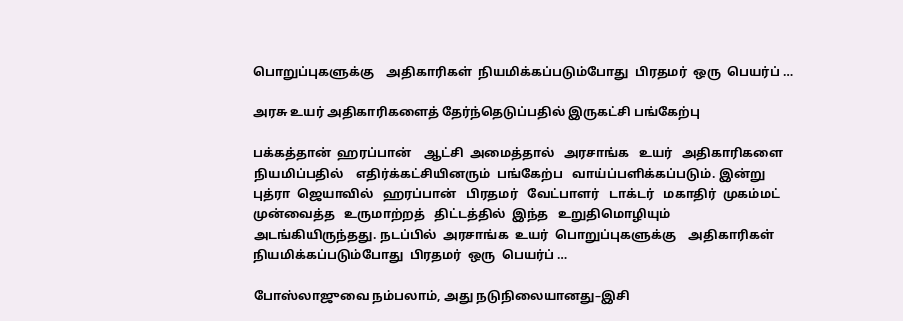பொறுப்புகளுக்கு    அதிகாரிகள்  நியமிக்கப்படும்போது  பிரதமர்  ஒரு  பெயர்ப் …

அரசு உயர் அதிகாரிகளைத் தேர்ந்தெடுப்பதில் இருகட்சி பங்கேற்பு

பக்கத்தான்  ஹரப்பான்    ஆட்சி  அமைத்தால்   அரசாங்க   உயர்   அதிகாரிகளை  நியமிப்பதில்    எதிர்க்கட்சியினரும்  பங்கேற்ப   வாய்ப்பளிக்கப்படும். இன்று   புத்ரா  ஜெயாவில்   ஹரப்பான்   பிரதமர்   வேட்பாளர்   டாக்டர்   மகாதிர்  முகம்மட்   முன்வைத்த   உருமாற்றத்   திட்டத்தில்  இந்த   உறுதிமொழியும்   அடங்கியிருந்தது. நடப்பில்  அரசாங்க  உயர்  பொறுப்புகளுக்கு    அதிகாரிகள்  நியமிக்கப்படும்போது  பிரதமர்  ஒரு  பெயர்ப் …

போஸ்லாஜுவை நம்பலாம், அது நடுநிலையானது–இசி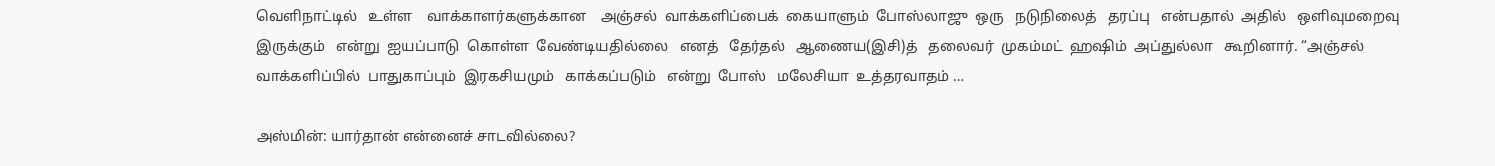வெளிநாட்டில்   உள்ள    வாக்காளர்களுக்கான    அஞ்சல்  வாக்களிப்பைக்  கையாளும்  போஸ்லாஜு  ஒரு   நடுநிலைத்   தரப்பு   என்பதால்  அதில்   ஒளிவுமறைவு  இருக்கும்   என்று  ஐயப்பாடு  கொள்ள  வேண்டியதில்லை   எனத்   தேர்தல்   ஆணைய(இசி)த்   தலைவர்  முகம்மட்  ஹஷிம்  அப்துல்லா   கூறினார். “அஞ்சல்  வாக்களிப்பில்  பாதுகாப்பும்  இரகசியமும்   காக்கப்படும்   என்று  போஸ்   மலேசியா  உத்தரவாதம் …

அஸ்மின்: யார்தான் என்னைச் சாடவில்லை?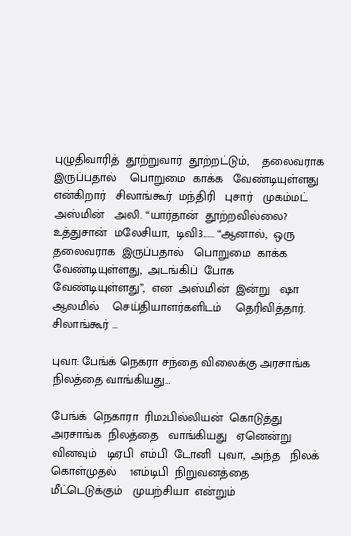புழுதிவாரித்  தூற்றுவார்  தூற்றட்டும்,    தலைவராக   இருப்பதால்    பொறுமை  காக்க   வேண்டியுள்ளது   என்கிறார்   சிலாங்கூர்  மந்திரி   புசார்   முகம்மட்  அஸ்மின்   அலி. “யார்தான்  தூற்றவில்லை?  உத்துசான்  மலேசியா,  டிவி3...... “ஆனால்,  ஒரு  தலைவராக  இருப்பதால்   பொறுமை  காக்க வேண்டியுள்ளது,  அடங்கிப்  போக   வேண்டியுள்ளது”,  என  அஸ்மின்  இன்று   ஷா  ஆலமில்    செய்தியாளர்களிடம்    தெரிவித்தார். சிலாங்கூர் …

புவா: பேங்க் நெகரா சந்தை விலைக்கு அரசாங்க நிலத்தை வாங்கியது…

பேங்க்  நெகாரா  ரிம2பில்லியன்  கொடுத்து  அரசாங்க  நிலத்தை   வாங்கியது   ஏனென்று  வினவும்   டிஏபி  எம்பி  டோனி  புவா,  அந்த   நிலக்  கொள்முதல்    1எம்டிபி  நிறுவனத்தை    மீட்டெடுக்கும்   முயற்சியா  என்றும்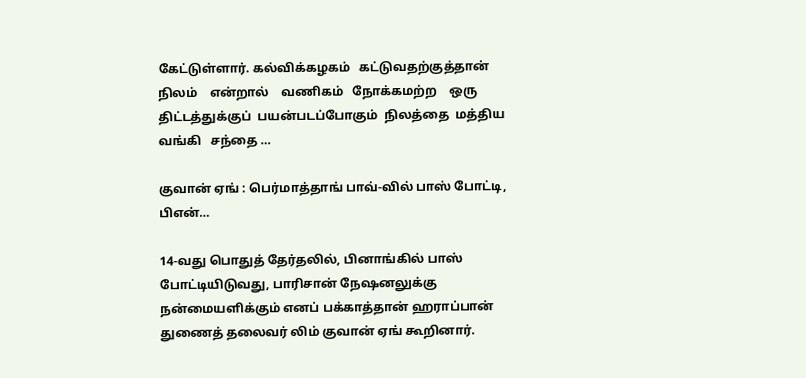கேட்டுள்ளார். கல்விக்கழகம்   கட்டுவதற்குத்தான்   நிலம்    என்றால்    வணிகம்   நோக்கமற்ற    ஒரு  திட்டத்துக்குப்  பயன்படப்போகும்  நிலத்தை  மத்திய   வங்கி   சந்தை …

குவான் ஏங் : பெர்மாத்தாங் பாவ்-வில் பாஸ் போட்டி, பிஎன்…

14-வது பொதுத் தேர்தலில், பினாங்கில் பாஸ் போட்டியிடுவது, பாரிசான் நேஷனலுக்கு நன்மையளிக்கும் எனப் பக்காத்தான் ஹராப்பான் துணைத் தலைவர் லிம் குவான் ஏங் கூறினார்.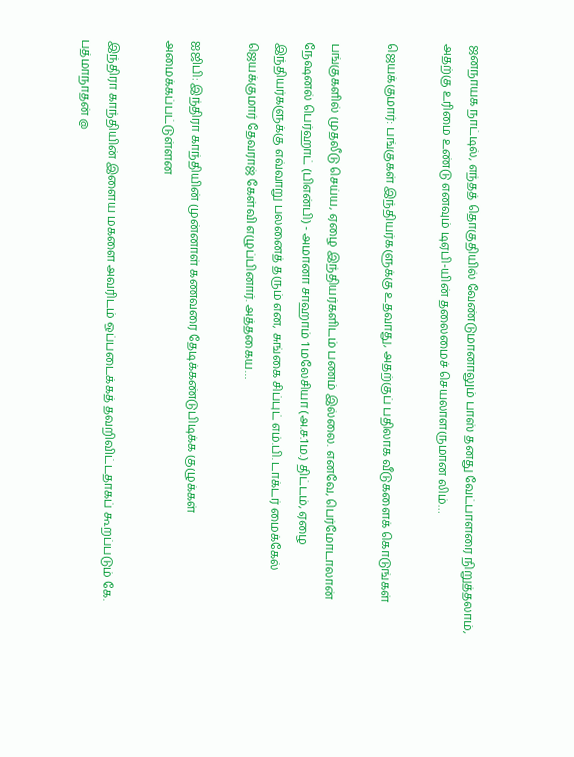ஜனநாயக நாட்டில், எந்தத் தொகுதியில் வேண்டுமானாலும் பாஸ் தனது வேட்பாளரை நிறுத்தலாம், அதற்கு உரிமை உண்டு எனவும் டிஏபி-யின் தலைமைச் செயலாளருமான லிம்…

ஜெயக்குமார்: பங்குகள் இந்தியர்களுக்கு உதவாது, அதற்குப் பதிலாக வீடுகளைக் கொடுங்கள்

பங்குகளில் முதலீடு செய்ய, ஏழை இந்தியர்களிடம் பணம் இல்லை. எனவே, பெர்மோடாலான் நேஷனல் பெர்ஹாட் (பிஎன்பி) - அமானா சாஹாம் 1 மலேசியா (அ.ச.1ம.) திட்டம், ஏழை இந்தியர்களுக்கு எவ்வாறு பலனைத் தரும் என, சுங்கை சிப்புட் எம்.பி. டாக்டர் மைக்கேல் ஜெயக்குமார் தேவராஜ் கேள்வி எழுப்பினார். அத்தகைய…

ஐஜிபி: இந்திரா காந்தியின் முன்னாள் கணவரை தேடிக்கண்டுபிடிக்க குழுக்கள் அமைக்கப்பட்டுள்ளன

இந்திரா காந்தியின் இளைய மகளை அவரிடம் ஒப்படைக்கத் தவறிவிட்டதாகப் கூறப்படும் கே. பத்மாநாதன் @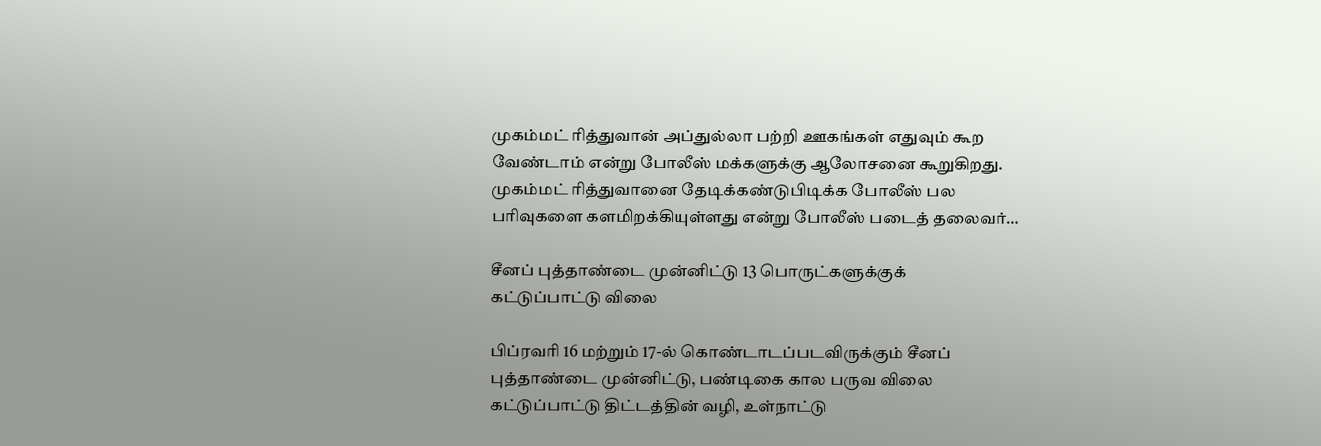முகம்மட் ரித்துவான் அப்துல்லா பற்றி ஊகங்கள் எதுவும் கூற வேண்டாம் என்று போலீஸ் மக்களுக்கு ஆலோசனை கூறுகிறது. முகம்மட் ரித்துவானை தேடிக்கண்டுபிடிக்க போலீஸ் பல பரிவுகளை களமிறக்கியுள்ளது என்று போலீஸ் படைத் தலைவர்…

சீனப் புத்தாண்டை முன்னிட்டு 13 பொருட்களுக்குக் கட்டுப்பாட்டு விலை

பிப்ரவரி 16 மற்றும் 17-ல் கொண்டாடப்படவிருக்கும் சீனப் புத்தாண்டை முன்னிட்டு, பண்டிகை கால பருவ விலை கட்டுப்பாட்டு திட்டத்தின் வழி, உள்நாட்டு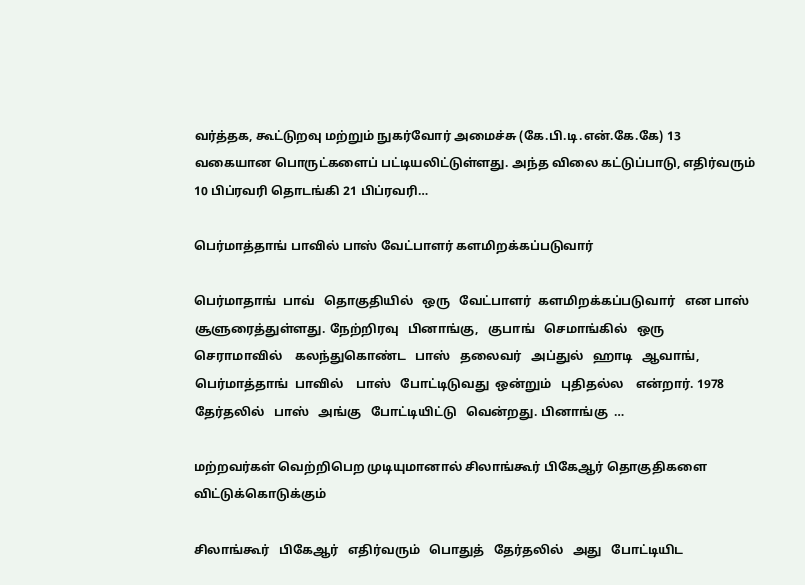வர்த்தக, கூட்டுறவு மற்றும் நுகர்வோர் அமைச்சு (கே.பி.டி.என்.கே.கே) 13 வகையான பொருட்களைப் பட்டியலிட்டுள்ளது. அந்த விலை கட்டுப்பாடு, எதிர்வரும் 10 பிப்ரவரி தொடங்கி 21 பிப்ரவரி…

பெர்மாத்தாங் பாவில் பாஸ் வேட்பாளர் களமிறக்கப்படுவார்

பெர்மாதாங்  பாவ்   தொகுதியில்   ஒரு   வேட்பாளர்  களமிறக்கப்படுவார்   என பாஸ்    சூளுரைத்துள்ளது. நேற்றிரவு   பினாங்கு,   குபாங்   செமாங்கில்   ஒரு   செராமாவில்    கலந்துகொண்ட   பாஸ்   தலைவர்   அப்துல்   ஹாடி   ஆவாங்,  பெர்மாத்தாங்  பாவில்    பாஸ்   போட்டிடுவது  ஒன்றும்   புதிதல்ல    என்றார். 1978  தேர்தலில்   பாஸ்   அங்கு   போட்டியிட்டு   வென்றது. பினாங்கு  …

மற்றவர்கள் வெற்றிபெற முடியுமானால் சிலாங்கூர் பிகேஆர் தொகுதிகளை விட்டுக்கொடுக்கும்

சிலாங்கூர்   பிகேஆர்   எதிர்வரும்   பொதுத்   தேர்தலில்   அது   போட்டியிட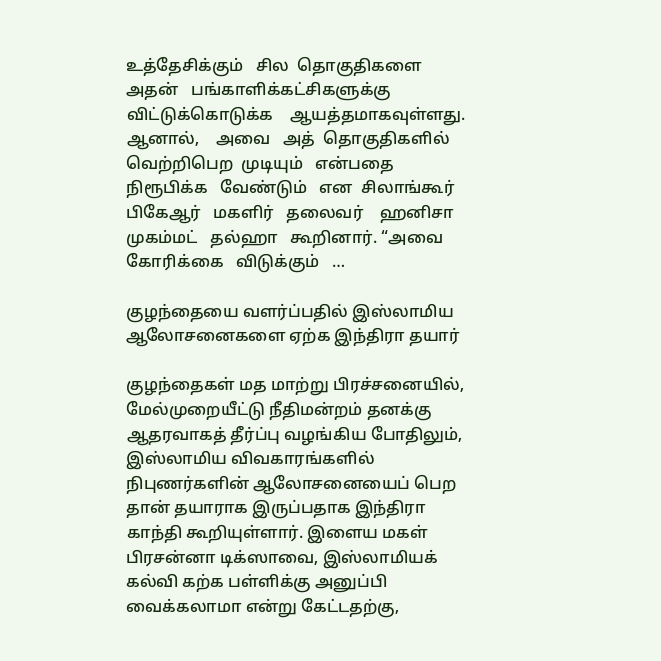உத்தேசிக்கும்   சில  தொகுதிகளை  அதன்   பங்காளிக்கட்சிகளுக்கு விட்டுக்கொடுக்க    ஆயத்தமாகவுள்ளது. ஆனால்,    அவை   அத்  தொகுதிகளில்    வெற்றிபெற  முடியும்   என்பதை   நிரூபிக்க   வேண்டும்   என  சிலாங்கூர்   பிகேஆர்   மகளிர்   தலைவர்    ஹனிசா   முகம்மட்   தல்ஹா   கூறினார். “அவை   கோரிக்கை   விடுக்கும்   …

குழந்தையை வளர்ப்பதில் இஸ்லாமிய ஆலோசனைகளை ஏற்க இந்திரா தயார்

குழந்தைகள் மத மாற்று பிரச்சனையில், மேல்முறையீட்டு நீதிமன்றம் தனக்கு ஆதரவாகத் தீர்ப்பு வழங்கிய போதிலும், இஸ்லாமிய விவகாரங்களில் நிபுணர்களின் ஆலோசனையைப் பெற தான் தயாராக இருப்பதாக இந்திரா காந்தி கூறியுள்ளார். இளைய மகள் பிரசன்னா டிக்ஸாவை, இஸ்லாமியக் கல்வி கற்க பள்ளிக்கு அனுப்பி வைக்கலாமா என்று கேட்டதற்கு,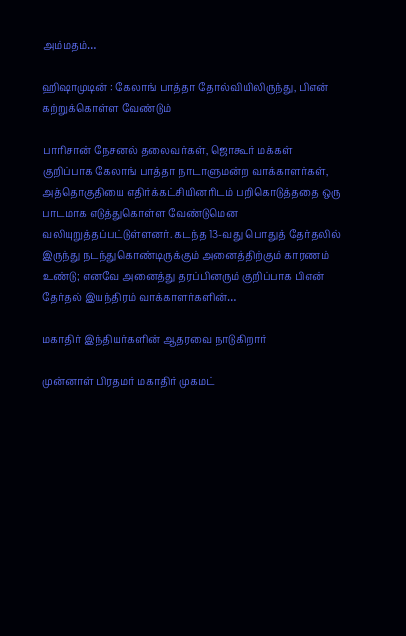அம்மதம்…

ஹிஷாமுடின் : கேலாங் பாத்தா தோல்வியிலிருந்து, பிஎன் கற்றுக்கொள்ள வேண்டும்

பாரிசான் நேசனல் தலைவர்கள், ஜொகூர் மக்கள் குறிப்பாக கேலாங் பாத்தா நாடாளுமன்ற வாக்காளர்கள், அத்தொகுதியை எதிர்க்கட்சியினரிடம் பறிகொடுத்ததை ஒரு பாடமாக எடுத்துகொள்ள வேண்டுமென வலியுறுத்தப்பட்டுள்ளனர். கடந்த 13-வது பொதுத் தேர்தலில் இருந்து நடந்துகொண்டிருக்கும் அனைத்திற்கும் காரணம் உண்டு; எனவே அனைத்து தரப்பினரும் குறிப்பாக பிஎன் தேர்தல் இயந்திரம் வாக்காளர்களின்…

மகாதிர் இந்தியர்களின் ஆதரவை நாடுகிறார்

முன்னாள் பிரதமர் மகாதிர் முகமட்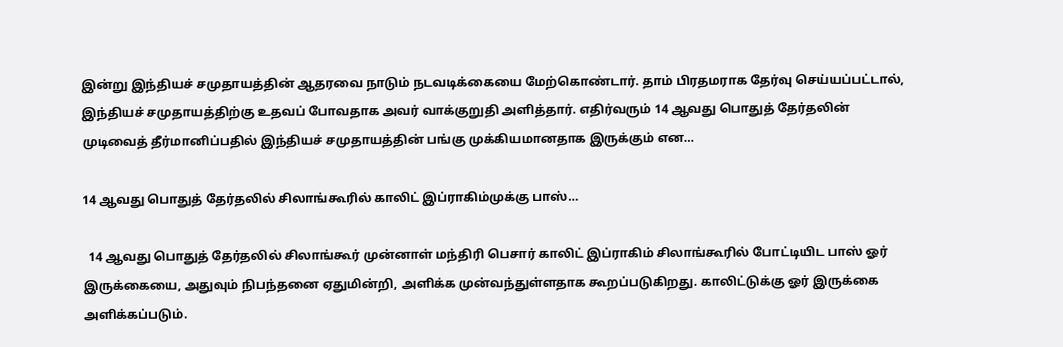இன்று இந்தியச் சமுதாயத்தின் ஆதரவை நாடும் நடவடிக்கையை மேற்கொண்டார். தாம் பிரதமராக தேர்வு செய்யப்பட்டால், இந்தியச் சமுதாயத்திற்கு உதவப் போவதாக அவர் வாக்குறுதி அளித்தார். எதிர்வரும் 14 ஆவது பொதுத் தேர்தலின் முடிவைத் தீர்மானிப்பதில் இந்தியச் சமுதாயத்தின் பங்கு முக்கியமானதாக இருக்கும் என…

14 ஆவது பொதுத் தேர்தலில் சிலாங்கூரில் காலிட் இப்ராகிம்முக்கு பாஸ்…

  14 ஆவது பொதுத் தேர்தலில் சிலாங்கூர் முன்னாள் மந்திரி பெசார் காலிட் இப்ராகிம் சிலாங்கூரில் போட்டியிட பாஸ் ஓர் இருக்கையை, அதுவும் நிபந்தனை ஏதுமின்றி, அளிக்க முன்வந்துள்ளதாக கூறப்படுகிறது. காலிட்டுக்கு ஓர் இருக்கை அளிக்கப்படும்.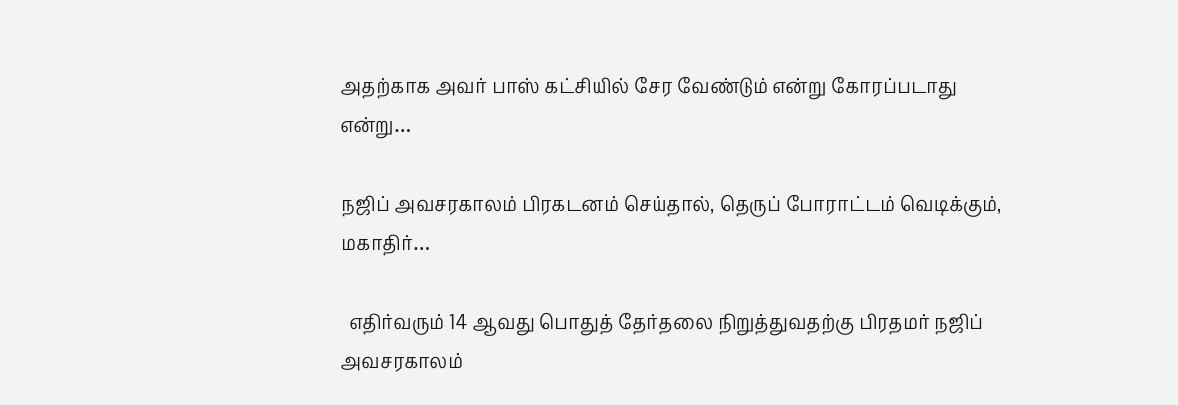அதற்காக அவர் பாஸ் கட்சியில் சேர வேண்டும் என்று கோரப்படாது என்று…

நஜிப் அவசரகாலம் பிரகடனம் செய்தால், தெருப் போராட்டம் வெடிக்கும், மகாதிர்…

  எதிர்வரும் 14 ஆவது பொதுத் தேர்தலை நிறுத்துவதற்கு பிரதமர் நஜிப் அவசரகாலம்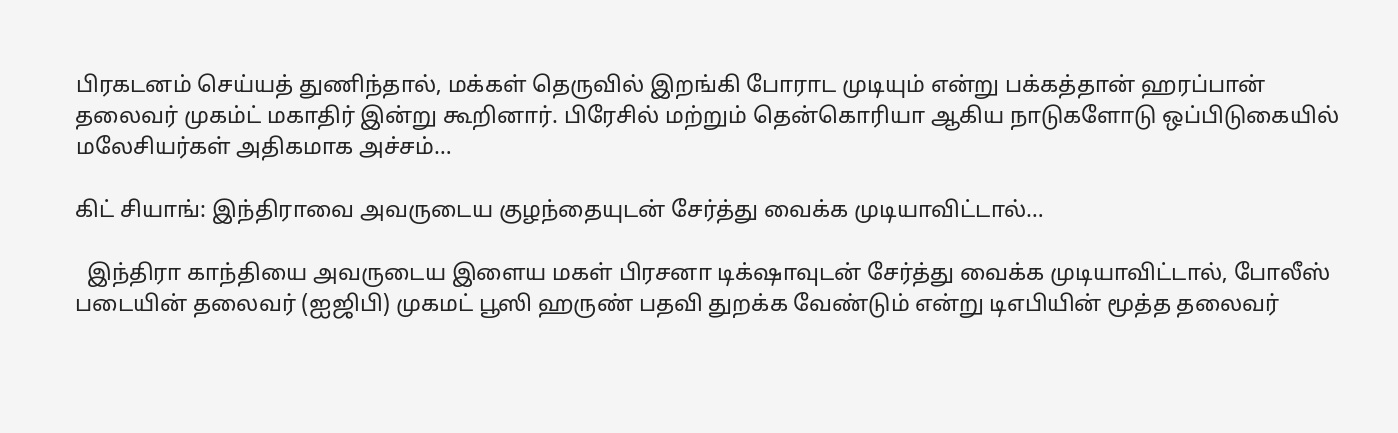பிரகடனம் செய்யத் துணிந்தால், மக்கள் தெருவில் இறங்கி போராட முடியும் என்று பக்கத்தான் ஹரப்பான் தலைவர் முகம்ட் மகாதிர் இன்று கூறினார். பிரேசில் மற்றும் தென்கொரியா ஆகிய நாடுகளோடு ஒப்பிடுகையில் மலேசியர்கள் அதிகமாக அச்சம்…

கிட் சியாங்: இந்திராவை அவருடைய குழந்தையுடன் சேர்த்து வைக்க முடியாவிட்டால்…

  இந்திரா காந்தியை அவருடைய இளைய மகள் பிரசனா டிக்‌ஷாவுடன் சேர்த்து வைக்க முடியாவிட்டால், போலீஸ் படையின் தலைவர் (ஐஜிபி) முகமட் பூஸி ஹருண் பதவி துறக்க வேண்டும் என்று டிஎபியின் மூத்த தலைவர்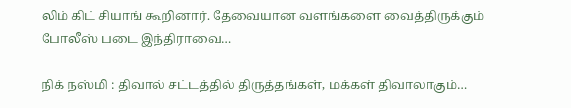லிம் கிட் சியாங் கூறினார். தேவையான வளங்களை வைத்திருக்கும் போலீஸ் படை இந்திராவை…

நிக் நஸ்மி : திவால் சட்டத்தில் திருத்தங்கள், மக்கள் திவாலாகும்…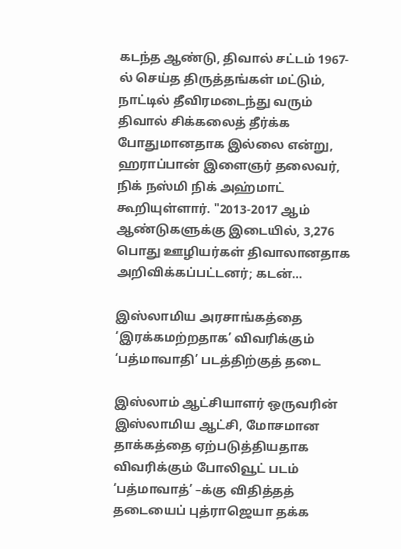கடந்த ஆண்டு, திவால் சட்டம் 1967-ல் செய்த திருத்தங்கள் மட்டும், நாட்டில் தீவிரமடைந்து வரும் திவால் சிக்கலைத் தீர்க்க போதுமானதாக இல்லை என்று, ஹராப்பான் இளைஞர் தலைவர், நிக் நஸ்மி நிக் அஹ்மாட் கூறியுள்ளார். "2013-2017 ஆம் ஆண்டுகளுக்கு இடையில், 3,276 பொது ஊழியர்கள் திவாலானதாக அறிவிக்கப்பட்டனர்; கடன்…

இஸ்லாமிய அரசாங்கத்தை ‘இரக்கமற்றதாக’ விவரிக்கும் ‘பத்மாவாதி’ படத்திற்குத் தடை

இஸ்லாம் ஆட்சியாளர் ஒருவரின் இஸ்லாமிய ஆட்சி, மோசமான தாக்கத்தை ஏற்படுத்தியதாக விவரிக்கும் போலிவூட் படம் ‘பத்மாவாத்’ –க்கு விதித்தத் தடையைப் புத்ராஜெயா தக்க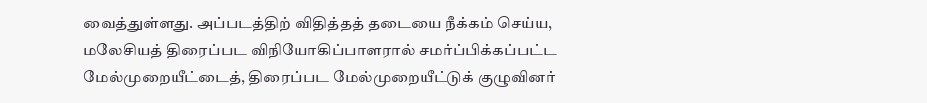வைத்துள்ளது. அப்படத்திற் விதித்தத் தடையை நீக்கம் செய்ய, மலேசியத் திரைப்பட விநியோகிப்பாளரால் சமர்ப்பிக்கப்பட்ட மேல்முறையீட்டைத், திரைப்பட மேல்முறையீட்டுக் குழுவினர்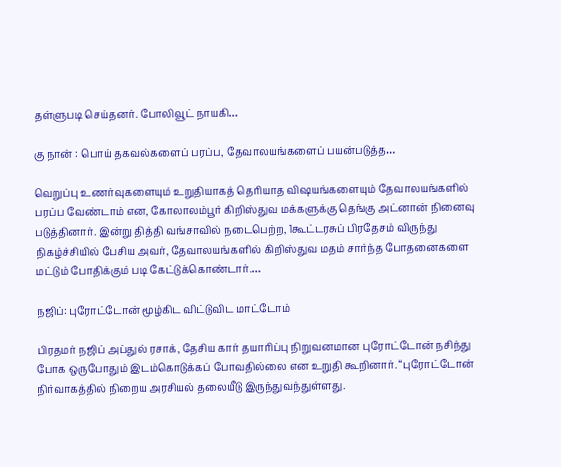தள்ளுபடி செய்தனர். போலிவூட் நாயகி…

கு நான் : பொய் தகவல்களைப் பரப்ப, தேவாலயங்களைப் பயன்படுத்த…

வெறுப்பு உணர்வுகளையும் உறுதியாகத் தெரியாத விஷயங்களையும் தேவாலயங்களில் பரப்ப வேண்டாம் என, கோலாலம்பூர் கிறிஸ்துவ மக்களுக்கு தெங்கு அட்னான் நினைவு படுத்தினார். இன்று தித்தி வங்சாவில் நடைபெற்ற, 1கூட்டரசுப் பிரதேசம் விருந்து நிகழ்ச்சியில் பேசிய அவர், தேவாலயங்களில் கிறிஸ்துவ மதம் சார்ந்த போதனைகளை மட்டும் போதிக்கும் படி கேட்டுக்கொண்டார்.…

நஜிப்: புரோட்டோன் மூழ்கிட விட்டுவிட மாட்டோம்

பிரதமர் நஜிப் அப்துல் ரசாக், தேசிய கார் தயாரிப்பு நிறுவனமான புரோட்டோன் நசிந்து போக ஒருபோதும் இடம்கொடுக்கப் போவதில்லை என உறுதி கூறினார். “புரோட்டோன் நிர்வாகத்தில் நிறைய அரசியல் தலையீடு இருந்துவந்துள்ளது.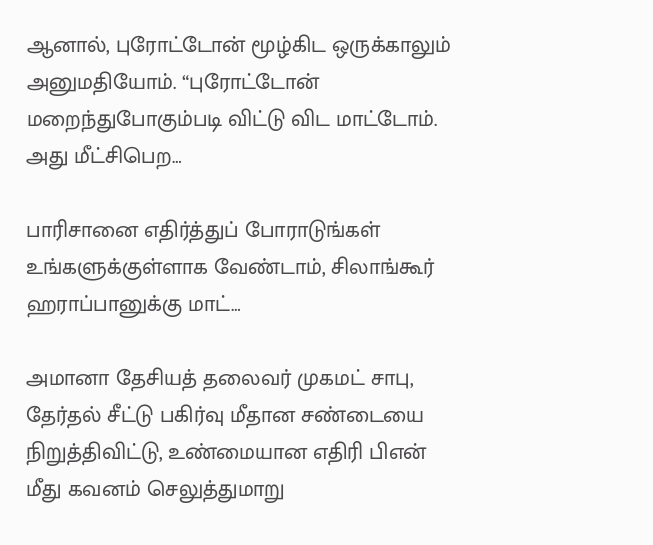ஆனால், புரோட்டோன் மூழ்கிட ஒருக்காலும் அனுமதியோம். “புரோட்டோன் மறைந்துபோகும்படி விட்டு விட மாட்டோம். அது மீட்சிபெற…

பாரிசானை எதிர்த்துப் போராடுங்கள் உங்களுக்குள்ளாக வேண்டாம், சிலாங்கூர் ஹராப்பானுக்கு மாட்…

அமானா தேசியத் தலைவர் முகமட் சாபு, தேர்தல் சீட்டு பகிர்வு மீதான சண்டையை நிறுத்திவிட்டு, உண்மையான எதிரி பிஎன் மீது கவனம் செலுத்துமாறு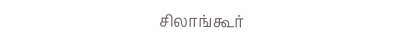சிலாங்கூர்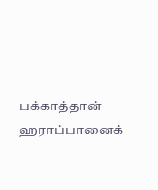பக்காத்தான் ஹராப்பானைக்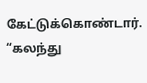கேட்டுக்கொண்டார். “கலந்து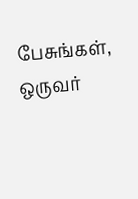பேசுங்கள், ஒருவர்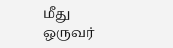மீது ஒருவர்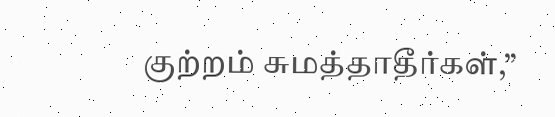குற்றம் சுமத்தாதீர்கள்,”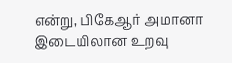என்று, பிகேஆர் அமானா இடையிலான உறவு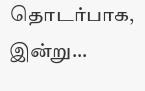தொடர்பாக, இன்று…